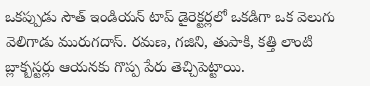ఒకప్పుడు సౌత్ ఇండియన్ టాప్ డైరెక్టర్లలో ఒకడిగా ఒక వెలుగు వెలిగాడు మురుగదాస్. రమణ, గజిని, తుపాకి, కత్తి లాంటి బ్లాక్బస్టర్లు ఆయనకు గొప్ప పేరు తెచ్చిపెట్టాయి.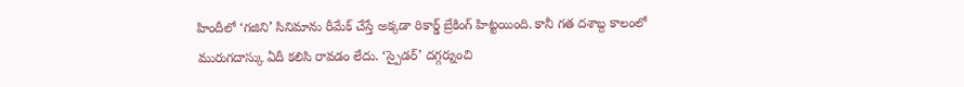హిందీలో ‘గజిని’ సినిమాను రీమేక్ చేస్తే అక్కడా రికార్డ్ బ్రేకింగ్ హిట్టయింది. కానీ గత దశాబ్ద కాలంలో మురుగదాస్కు ఏదీ కలిసి రావడం లేదు. ‘స్పైడర్’ దగ్గర్నుంచి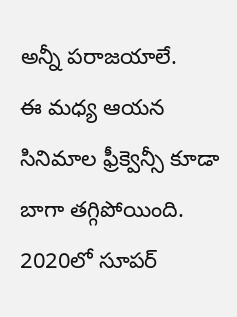అన్నీ పరాజయాలే.
ఈ మధ్య ఆయన సినిమాల ఫ్రీక్వెన్సీ కూడా బాగా తగ్గిపోయింది. 2020లో సూపర్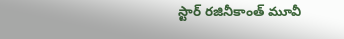స్టార్ రజినీకాంత్ మూవీ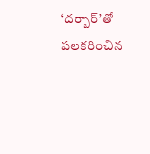‘దర్బార్’తో పలకరించిన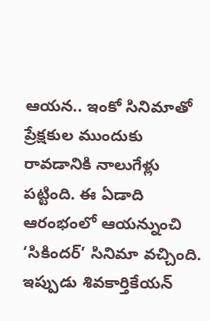ఆయన.. ఇంకో సినిమాతో ప్రేక్షకుల ముందుకు రావడానికి నాలుగేళ్లు పట్టింది. ఈ ఏడాది ఆరంభంలో ఆయన్నుంచి ‘సికిందర్’ సినిమా వచ్చింది. ఇప్పుడు శివకార్తికేయన్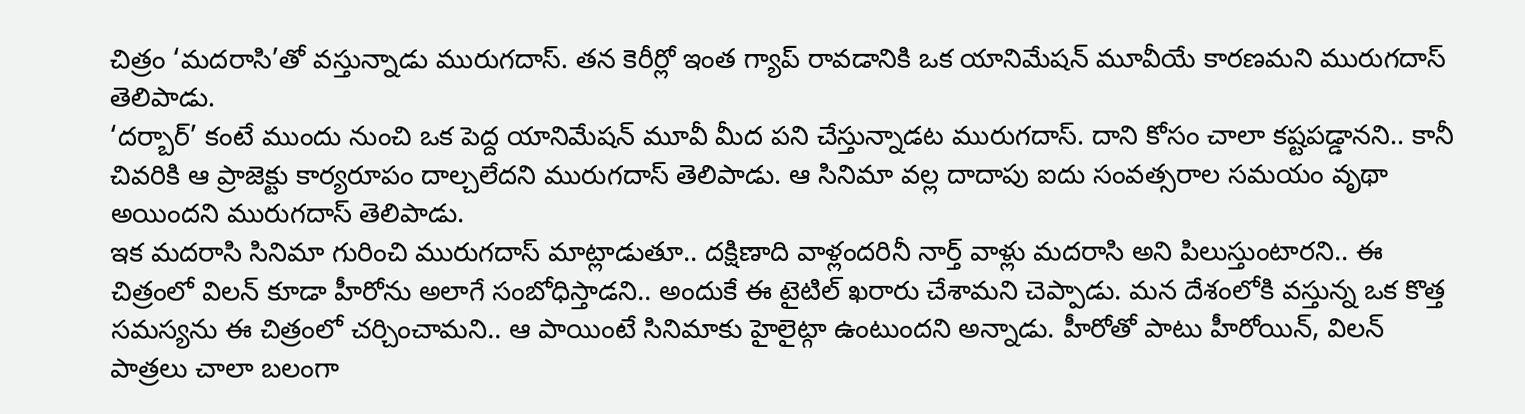చిత్రం ‘మదరాసి’తో వస్తున్నాడు మురుగదాస్. తన కెరీర్లో ఇంత గ్యాప్ రావడానికి ఒక యానిమేషన్ మూవీయే కారణమని మురుగదాస్ తెలిపాడు.
‘దర్బార్’ కంటే ముందు నుంచి ఒక పెద్ద యానిమేషన్ మూవీ మీద పని చేస్తున్నాడట మురుగదాస్. దాని కోసం చాలా కష్టపడ్డానని.. కానీ చివరికి ఆ ప్రాజెక్టు కార్యరూపం దాల్చలేదని మురుగదాస్ తెలిపాడు. ఆ సినిమా వల్ల దాదాపు ఐదు సంవత్సరాల సమయం వృథా అయిందని మురుగదాస్ తెలిపాడు.
ఇక మదరాసి సినిమా గురించి మురుగదాస్ మాట్లాడుతూ.. దక్షిణాది వాళ్లందరినీ నార్త్ వాళ్లు మదరాసి అని పిలుస్తుంటారని.. ఈ చిత్రంలో విలన్ కూడా హీరోను అలాగే సంబోధిస్తాడని.. అందుకే ఈ టైటిల్ ఖరారు చేశామని చెప్పాడు. మన దేశంలోకి వస్తున్న ఒక కొత్త సమస్యను ఈ చిత్రంలో చర్చించామని.. ఆ పాయింటే సినిమాకు హైలైట్గా ఉంటుందని అన్నాడు. హీరోతో పాటు హీరోయిన్, విలన్ పాత్రలు చాలా బలంగా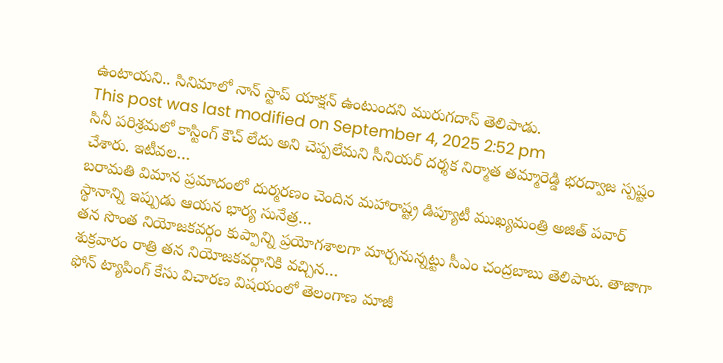ఉంటాయని.. సినిమాలో నాన్ స్టాప్ యాక్షన్ ఉంటుందని మురుగదాస్ తెలిపాడు.
This post was last modified on September 4, 2025 2:52 pm
సినీ పరిశ్రమలో కాస్టింగ్ కౌచ్ లేదు అని చెప్పలేమని సీనియర్ దర్శక నిర్మాత తమ్మారెడ్డి భరద్వాజ స్పష్టం చేశారు. ఇటీవల…
బరామతి విమాన ప్రమాదంలో దుర్మరణం చెందిన మహారాష్ట్ర డిప్యూటీ ముఖ్యమంత్రి అజిత్ పవార్ స్థానాన్ని ఇప్పుడు ఆయన భార్య సునేత్ర…
తన సొంత నియోజకవర్గం కుప్పాన్ని ప్రయోగశాలగా మార్చనున్నట్టు సీఎం చంద్రబాబు తెలిపారు. తాజాగా శుక్రవారం రాత్రి తన నియోజకవర్గానికి వచ్చిన…
ఫోన్ ట్యాపింగ్ కేసు విచారణ విషయంలో తెలంగాణ మాజీ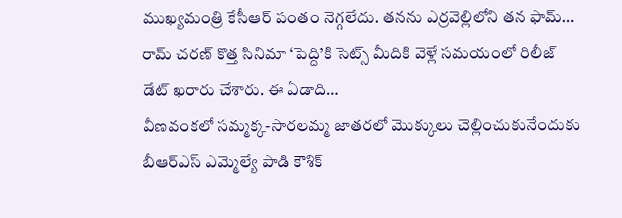ముఖ్యమంత్రి కేసీఆర్ పంతం నెగ్గలేదు. తనను ఎర్రవెల్లిలోని తన ఫామ్…
రామ్ చరణ్ కొత్త సినిమా ‘పెద్ది’కి సెట్స్ మీదికి వెళ్లే సమయంలో రిలీజ్ డేట్ ఖరారు చేశారు. ఈ ఏడాది…
వీణవంకలో సమ్మక్క-సారలమ్మ జాతరలో మొక్కులు చెల్లించుకునేందుకు బీఆర్ఎస్ ఎమ్మెల్యే పాడి కౌశిక్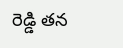రెడ్డి తన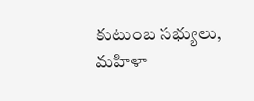కుటుంబ సభ్యులు, మహిళా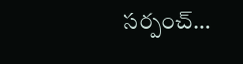సర్పంచ్…